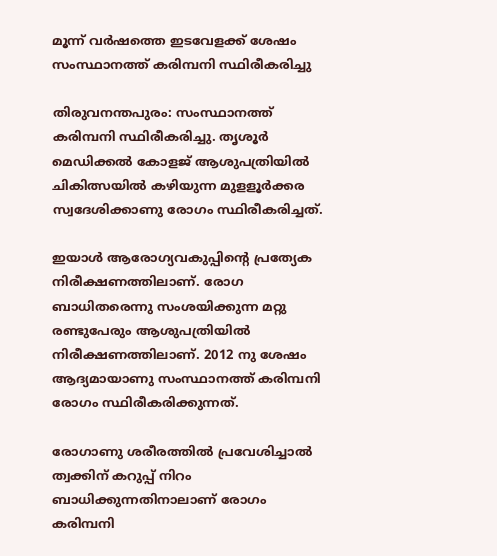മൂന്ന് വര്‍ഷത്തെ ഇടവേളക്ക് ശേഷം സംസ്ഥാനത്ത് കരിമ്പനി സ്ഥിരീകരിച്ചു

തിരുവനന്തപുരം: സംസ്ഥാനത്ത് കരിമ്പനി സ്ഥിരീകരിച്ചു. തൃശൂര്‍ മെഡിക്കല്‍ കോളജ് ആശുപത്രിയില്‍ ചികിത്സയില്‍ കഴിയുന്ന മുളളൂര്‍ക്കര സ്വദേശിക്കാണു രോഗം സ്ഥിരീകരിച്ചത്.

ഇയാള്‍ ആരോഗ്യവകുപ്പിന്റെ പ്രത്യേക നിരീക്ഷണത്തിലാണ്. രോഗ ബാധിതരെന്നു സംശയിക്കുന്ന മറ്റു രണ്ടുപേരും ആശുപത്രിയില്‍ നിരീക്ഷണത്തിലാണ്. 2012 നു ശേഷം ആദ്യമായാണു സംസ്ഥാനത്ത് കരിമ്പനി രോഗം സ്ഥിരീകരിക്കുന്നത്.

രോഗാണു ശരീരത്തില്‍ പ്രവേശിച്ചാല്‍ ത്വക്കിന് കറുപ്പ് നിറം ബാധിക്കുന്നതിനാലാണ് രോഗം കരിമ്പനി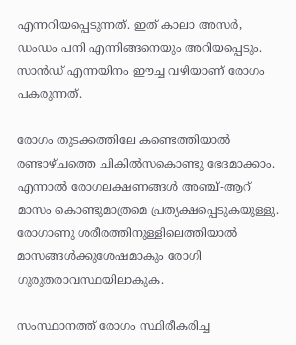എന്നറിയപ്പെടുന്നത്. ഇത് കാലാ അസര്‍, ഡംഡം പനി എന്നിങ്ങനെയും അറിയപ്പെടും. സാന്‍ഡ് എന്നയിനം ഈച്ച വഴിയാണ് രോഗം പകരുന്നത്.

രോഗം തുടക്കത്തിലേ കണ്ടെത്തിയാല്‍ രണ്ടാഴ്ചത്തെ ചികില്‍സകൊണ്ടു ഭേദമാക്കാം. എന്നാല്‍ രോഗലക്ഷണങ്ങള്‍ അഞ്ച്-ആറ് മാസം കൊണ്ടുമാത്രമെ പ്രത്യക്ഷപ്പെടുകയുള്ളു. രോഗാണു ശരീരത്തിനുള്ളിലെത്തിയാല്‍ മാസങ്ങള്‍ക്കുശേഷമാകും രോഗി ഗുരുതരാവസ്ഥയിലാകുക.

സംസ്ഥാനത്ത് രോഗം സ്ഥിരീകരിച്ച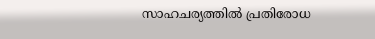സാഹചര്യത്തില്‍ പ്രതിരോധ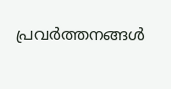പ്രവര്‍ത്തനങ്ങള്‍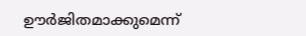ഊര്‍ജിതമാക്കുമെന്ന്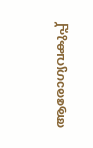ആരോഗ്യവകുപ്പ്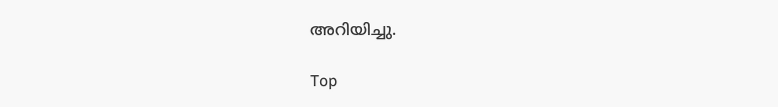അറിയിച്ചു.

Top